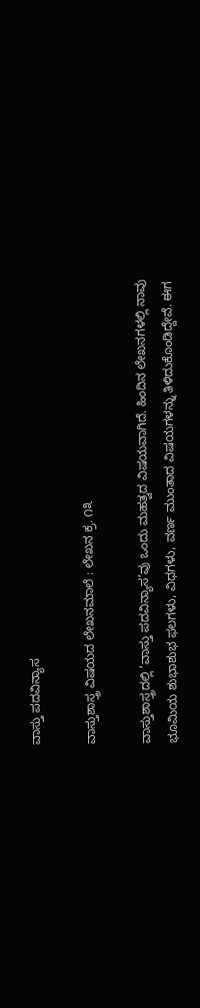ವಾಸ್ತು ಪದವಿನ್ಯಾಸ

ವಾಸ್ತುಶಾಸ್ತ್ರ ವಿಷಯದ ಲೇಖನಮಾಲೆ : ಲೇಖನ ಕ್ರ. ೧೩

ವಾಸ್ತುಶಾಸ್ತ್ರದಲ್ಲಿ ‘ವಾಸ್ತು ಪದವಿನ್ಯಾಸ’ವು ಒಂದು ಮಹತ್ವದ ವಿಷಯವಾಗಿದೆ. ಹಿಂದಿನ ಲೇಖನಗಳಲ್ಲಿ ನಾವು ಭೂಮಿಯ ಶುಭಾಶುಭ ಫಲಗಳು, ವಿಧಗಳು, ವರ್ಣ ಮುಂತಾದ ವಿಷಯಗಳನ್ನು ತಿಳಿದುಕೊಂಡಿದ್ದೇವೆ. ಈಗ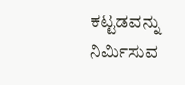ಕಟ್ಟಡವನ್ನು ನಿರ್ಮಿಸುವ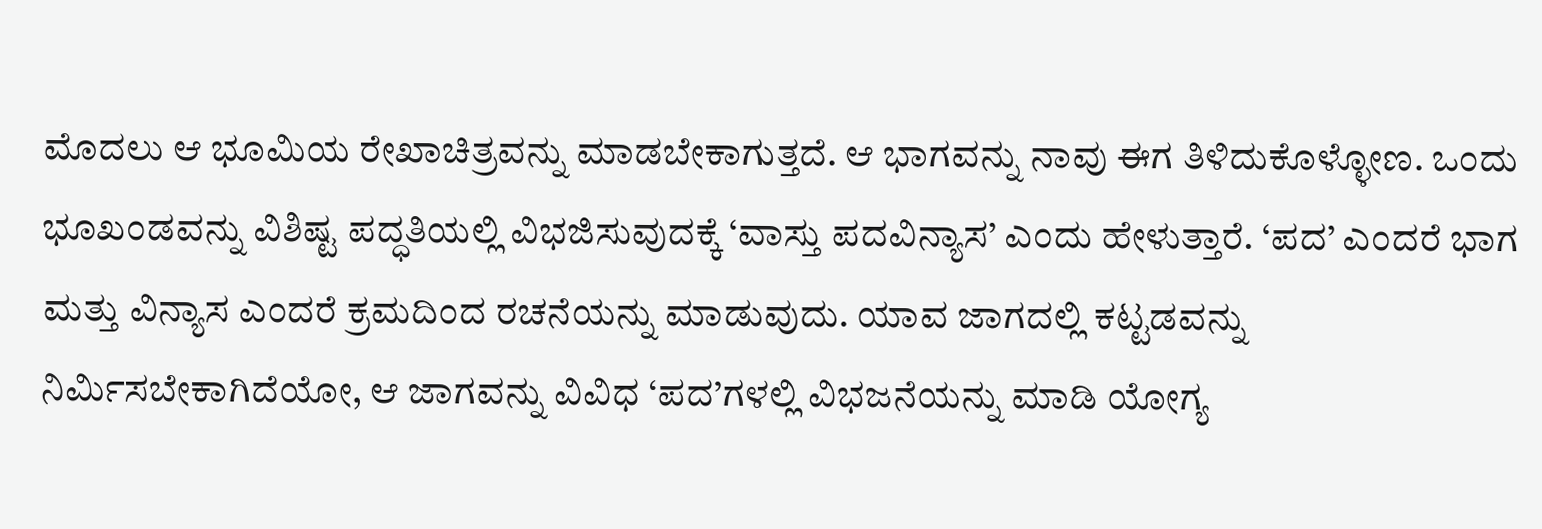ಮೊದಲು ಆ ಭೂಮಿಯ ರೇಖಾಚಿತ್ರವನ್ನು ಮಾಡಬೇಕಾಗುತ್ತದೆ. ಆ ಭಾಗವನ್ನು ನಾವು ಈಗ ತಿಳಿದುಕೊಳ್ಳೋಣ. ಒಂದು ಭೂಖಂಡವನ್ನು ವಿಶಿಷ್ಟ ಪದ್ಧತಿಯಲ್ಲಿ ವಿಭಜಿಸುವುದಕ್ಕೆ ‘ವಾಸ್ತು ಪದವಿನ್ಯಾಸ’ ಎಂದು ಹೇಳುತ್ತಾರೆ. ‘ಪದ’ ಎಂದರೆ ಭಾಗ ಮತ್ತು ವಿನ್ಯಾಸ ಎಂದರೆ ಕ್ರಮದಿಂದ ರಚನೆಯನ್ನು ಮಾಡುವುದು. ಯಾವ ಜಾಗದಲ್ಲಿ ಕಟ್ಟಡವನ್ನು ನಿರ್ಮಿಸಬೇಕಾಗಿದೆಯೋ, ಆ ಜಾಗವನ್ನು ವಿವಿಧ ‘ಪದ’ಗಳಲ್ಲಿ ವಿಭಜನೆಯನ್ನು ಮಾಡಿ ಯೋಗ್ಯ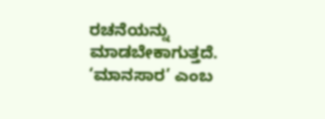ರಚನೆಯನ್ನು ಮಾಡಬೇಕಾಗುತ್ತದೆ. ‘ಮಾನಸಾರ’ ಎಂಬ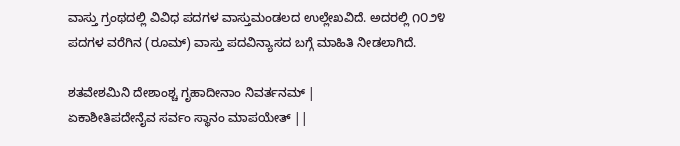ವಾಸ್ತು ಗ್ರಂಥದಲ್ಲಿ ವಿವಿಧ ಪದಗಳ ವಾಸ್ತುಮಂಡಲದ ಉಲ್ಲೇಖವಿದೆ. ಅದರಲ್ಲಿ ೧೦೨೪ ಪದಗಳ ವರೆಗಿನ (ರೂಮ್) ವಾಸ್ತು ಪದವಿನ್ಯಾಸದ ಬಗ್ಗೆ ಮಾಹಿತಿ ನೀಡಲಾಗಿದೆ.

ಶತವೇಶಮಿನಿ ದೇಶಾಂಶ್ಚ ಗೃಹಾದೀನಾಂ ನಿವರ್ತನಮ್‌ |
ಏಕಾಶೀತಿಪದೇನೈವ ಸರ್ವಂ ಸ್ಥಾನಂ ಮಾಪಯೇತ್‌ ||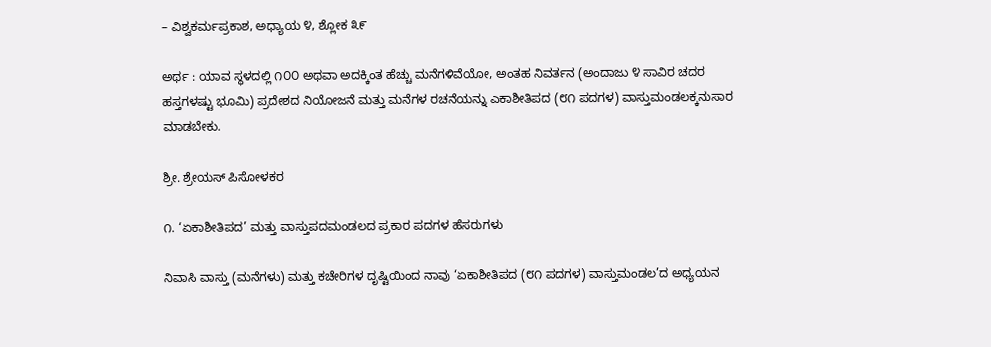– ವಿಶ್ವಕರ್ಮಪ್ರಕಾಶ, ಅಧ್ಯಾಯ ೪, ಶ್ಲೋಕ ೩೯

ಅರ್ಥ : ಯಾವ ಸ್ಥಳದಲ್ಲಿ ೧೦೦ ಅಥವಾ ಅದಕ್ಕಿಂತ ಹೆಚ್ಚು ಮನೆಗಳಿವೆಯೋ, ಅಂತಹ ನಿವರ್ತನ (ಅಂದಾಜು ೪ ಸಾವಿರ ಚದರ ಹಸ್ತಗಳಷ್ಟು ಭೂಮಿ) ಪ್ರದೇಶದ ನಿಯೋಜನೆ ಮತ್ತು ಮನೆಗಳ ರಚನೆಯನ್ನು ಎಕಾಶೀತಿಪದ (೮೧ ಪದಗಳ) ವಾಸ್ತುಮಂಡಲಕ್ಕನುಸಾರ ಮಾಡಬೇಕು.

ಶ್ರೀ. ಶ್ರೇಯಸ್ ಪಿಸೋಳಕರ

೧. ‘ಏಕಾಶೀತಿಪದ’ ಮತ್ತು ವಾಸ್ತುಪದಮಂಡಲದ ಪ್ರಕಾರ ಪದಗಳ ಹೆಸರುಗಳು

ನಿವಾಸಿ ವಾಸ್ತು (ಮನೆಗಳು) ಮತ್ತು ಕಚೇರಿಗಳ ದೃಷ್ಟಿಯಿಂದ ನಾವು ‘ಏಕಾಶೀತಿಪದ (೮೧ ಪದಗಳ) ವಾಸ್ತುಮಂಡಲ’ದ ಅಧ್ಯಯನ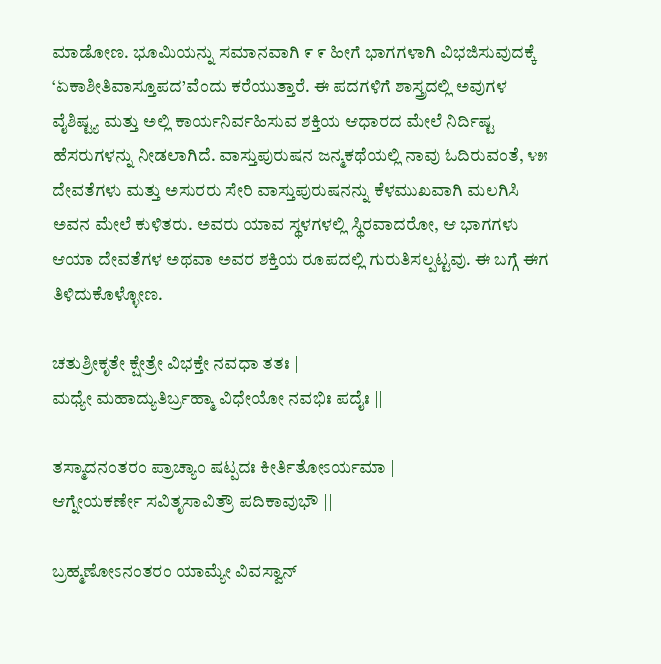ಮಾಡೋಣ. ಭೂಮಿಯನ್ನು ಸಮಾನವಾಗಿ ೯ ೯ ಹೀಗೆ ಭಾಗಗಳಾಗಿ ವಿಭಜಿಸುವುದಕ್ಕೆ ‘ಏಕಾಶೀತಿವಾಸ್ತೂಪದ’ವೆಂದು ಕರೆಯುತ್ತಾರೆ. ಈ ಪದಗಳಿಗೆ ಶಾಸ್ತ್ರದಲ್ಲಿ ಅವುಗಳ ವೈಶಿಷ್ಟ್ಯ ಮತ್ತು ಅಲ್ಲಿ ಕಾರ್ಯನಿರ್ವಹಿಸುವ ಶಕ್ತಿಯ ಆಧಾರದ ಮೇಲೆ ನಿರ್ದಿಷ್ಟ ಹೆಸರುಗಳನ್ನು ನೀಡಲಾಗಿದೆ. ವಾಸ್ತುಪುರುಷನ ಜನ್ಮಕಥೆಯಲ್ಲಿ ನಾವು ಓದಿರುವಂತೆ, ೪೫ ದೇವತೆಗಳು ಮತ್ತು ಅಸುರರು ಸೇರಿ ವಾಸ್ತುಪುರುಷನನ್ನು ಕೆಳಮುಖವಾಗಿ ಮಲಗಿಸಿ ಅವನ ಮೇಲೆ ಕುಳಿತರು. ಅವರು ಯಾವ ಸ್ಥಳಗಳಲ್ಲಿ ಸ್ಥಿರವಾದರೋ, ಆ ಭಾಗಗಳು ಆಯಾ ದೇವತೆಗಳ ಅಥವಾ ಅವರ ಶಕ್ತಿಯ ರೂಪದಲ್ಲಿ ಗುರುತಿಸಲ್ಪಟ್ಟವು. ಈ ಬಗ್ಗೆ ಈಗ ತಿಳಿದುಕೊಳ್ಳೋಣ.

ಚತುಶ್ರೀಕೃತೇ ಕ್ಷೇತ್ರೇ ವಿಭಕ್ತೇ ನವಧಾ ತತಃ |
ಮಧ್ಯೇ ಮಹಾದ್ಯುತಿರ್ಬ್ರಹ್ಮಾ ವಿಧೇಯೋ ನವಭಿಃ ಪದೈಃ ||

ತಸ್ಮಾದನಂತರಂ ಪ್ರಾಚ್ಯಾಂ ಷಟ್ಪದಃ ಕೀರ್ತಿತೋಽರ್ಯಮಾ |
ಆಗ್ನೇಯಕರ್ಣೇ ಸವಿತೃಸಾವಿತ್ರೌ ಪದಿಕಾವುಭೌ ||

ಬ್ರಹ್ಮಣೋಽನಂತರಂ ಯಾಮ್ಯೇ ವಿವಸ್ವಾನ್‌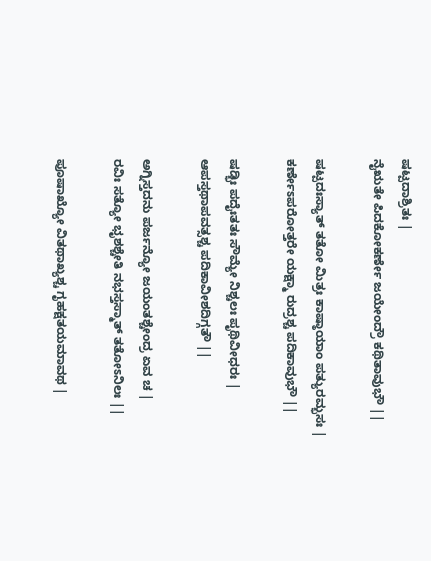ಷಟ್ಪದಾಶ್ರಿತಃ |
ನೈಋತೇ ಪಿದಕೋಕರ್ಣೇ ಜಯೇಂದ್ರೌ ಕಥಿತಾವುಭೌ ||

ಷಟ್ಪದಃಸ್ಯಾತ್‌ ತತೋ ಮಿತ್ರಃ ಕಾಷ್ಠಾಯಾಂ ಪತ್ಯುರಮ್ಭಸಃ |
ಕರ್ಣೇಽಪರೋತ್ತರೇ ಯಕ್ಷ್ಮಾ ರುದ್ರಶ್ಚ ಪದಿಕಾವುಭೌ ||

ಷಡ್ಭಿಃ ಪದೈಃತತಃ ಸೌಮ್ಯೇ ನಿಶ್ಚಲಃ ಪೃಥಿವೀಧರಃ |
ಆಪಸ್ತಥಾಪವತ್ಸಶ್ಚ ಪದಿಕಾವೀಶದಿಗ್ಗತೌ ||

ಅಗ್ನಿಸ್ತದನು ಪರ್ಜನ್ಯೋ ಜಯಂತಶ್ಚೇಂದ್ರ ಏವ ಚ |
ರವಿಃ ಸತ್ಯೋ ಭೃಶಶ್ಚೇತಿ ನಭಸ್ತಸ್ಮಾತ್‌ ತತೋಽನಿಲಃ ||

ಪೂಷಾಖ್ಯೋ ವಿತಥಾಖ್ಯಶ್ಚ ಗೃಹಕ್ಷತಯಮಾವಥ |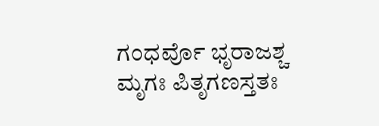ಗಂಧರ್ವೊ ಭೃರಾಜಶ್ಚ ಮೃಗಃ ಪಿತೃಗಣಸ್ತತಃ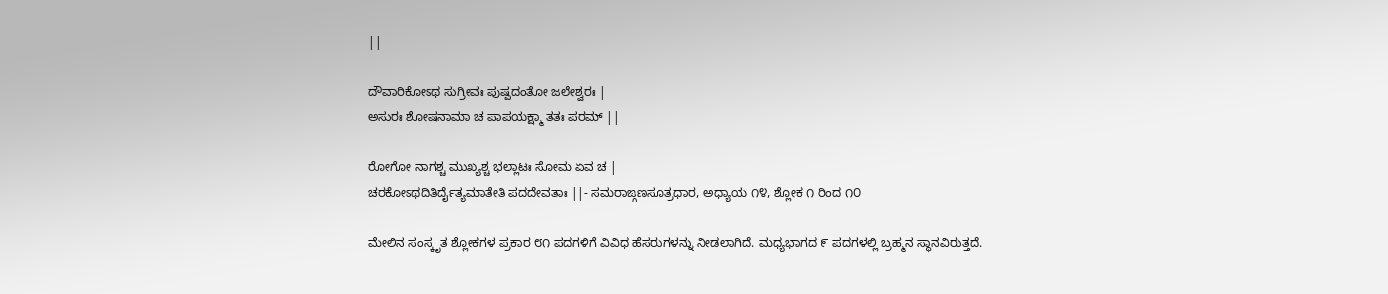||

ದೌವಾರಿಕೋಽಥ ಸುಗ್ರೀವಃ ಪುಷ್ಪದಂತೋ ಜಲೇಶ್ವರಃ |
ಅಸುರಃ ಶೋಷನಾಮಾ ಚ ಪಾಪಯಕ್ಷ್ಮಾ ತತಃ ಪರಮ್‌ ||

ರೋಗೋ ನಾಗಶ್ಚ ಮುಖ್ಯಶ್ಚ ಭಲ್ಲಾಟಃ ಸೋಮ ಏವ ಚ |
ಚರಕೋಽಥದಿತಿರ್ದೈತ್ಯಮಾತೇತಿ ಪದದೇವತಾಃ ||- ಸಮರಾಙ್ಗಣಸೂತ್ರಧಾರ, ಅಧ್ಯಾಯ ೧೪, ಶ್ಲೋಕ ೧ ರಿಂದ ೧೦

ಮೇಲಿನ ಸಂಸ್ಕೃತ ಶ್ಲೋಕಗಳ ಪ್ರಕಾರ ೮೧ ಪದಗಳಿಗೆ ವಿವಿಧ ಹೆಸರುಗಳನ್ನು ನೀಡಲಾಗಿದೆ. ಮಧ್ಯಭಾಗದ ೯ ಪದಗಳಲ್ಲಿ ಬ್ರಹ್ಮನ ಸ್ಥಾನವಿರುತ್ತದೆ.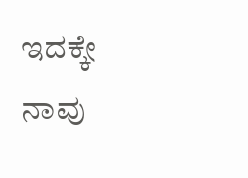ಇದಕ್ಕೇ ನಾವು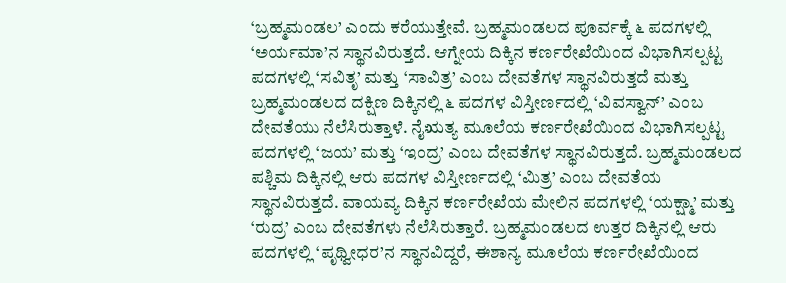‘ಬ್ರಹ್ಮಮಂಡಲ’ ಎಂದು ಕರೆಯುತ್ತೇವೆ. ಬ್ರಹ್ಮಮಂಡಲದ ಪೂರ್ವಕ್ಕೆ ೬ ಪದಗಳಲ್ಲಿ ‘ಅರ್ಯಮಾ’ನ ಸ್ಥಾನವಿರುತ್ತದೆ. ಆಗ್ನೇಯ ದಿಕ್ಕಿನ ಕರ್ಣರೇಖೆಯಿಂದ ವಿಭಾಗಿಸಲ್ಪಟ್ಟ ಪದಗಳಲ್ಲಿ ‘ಸವಿತೃ’ ಮತ್ತು ‘ಸಾವಿತ್ರ’ ಎಂಬ ದೇವತೆಗಳ ಸ್ಥಾನವಿರುತ್ತದೆ ಮತ್ತು ಬ್ರಹ್ಮಮಂಡಲದ ದಕ್ಷಿಣ ದಿಕ್ಕಿನಲ್ಲಿ ೬ ಪದಗಳ ವಿಸ್ತೀರ್ಣದಲ್ಲಿ ‘ವಿವಸ್ವಾನ್’ ಎಂಬ ದೇವತೆಯು ನೆಲೆಸಿರುತ್ತಾಳೆ. ನೈಋತ್ಯ ಮೂಲೆಯ ಕರ್ಣರೇಖೆಯಿಂದ ವಿಭಾಗಿಸಲ್ಪಟ್ಟ ಪದಗಳಲ್ಲಿ ‘ಜಯ’ ಮತ್ತು ‘ಇಂದ್ರ’ ಎಂಬ ದೇವತೆಗಳ ಸ್ಥಾನವಿರುತ್ತದೆ. ಬ್ರಹ್ಮಮಂಡಲದ ಪಶ್ಚಿಮ ದಿಕ್ಕಿನಲ್ಲಿ ಆರು ಪದಗಳ ವಿಸ್ತೀರ್ಣದಲ್ಲಿ ‘ಮಿತ್ರ’ ಎಂಬ ದೇವತೆಯ ಸ್ಥಾನವಿರುತ್ತದೆ. ವಾಯವ್ಯ ದಿಕ್ಕಿನ ಕರ್ಣರೇಖೆಯ ಮೇಲಿನ ಪದಗಳಲ್ಲಿ ‘ಯಕ್ಷ್ಮಾ’ ಮತ್ತು ‘ರುದ್ರ’ ಎಂಬ ದೇವತೆಗಳು ನೆಲೆಸಿರುತ್ತಾರೆ. ಬ್ರಹ್ಮಮಂಡಲದ ಉತ್ತರ ದಿಕ್ಕಿನಲ್ಲಿ ಆರು ಪದಗಳಲ್ಲಿ ‘ಪೃಥ್ವೀಧರ’ನ ಸ್ಥಾನವಿದ್ದರೆ, ಈಶಾನ್ಯ ಮೂಲೆಯ ಕರ್ಣರೇಖೆಯಿಂದ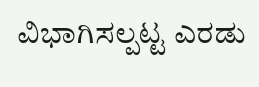ವಿಭಾಗಿಸಲ್ಪಟ್ಟ ಎರಡು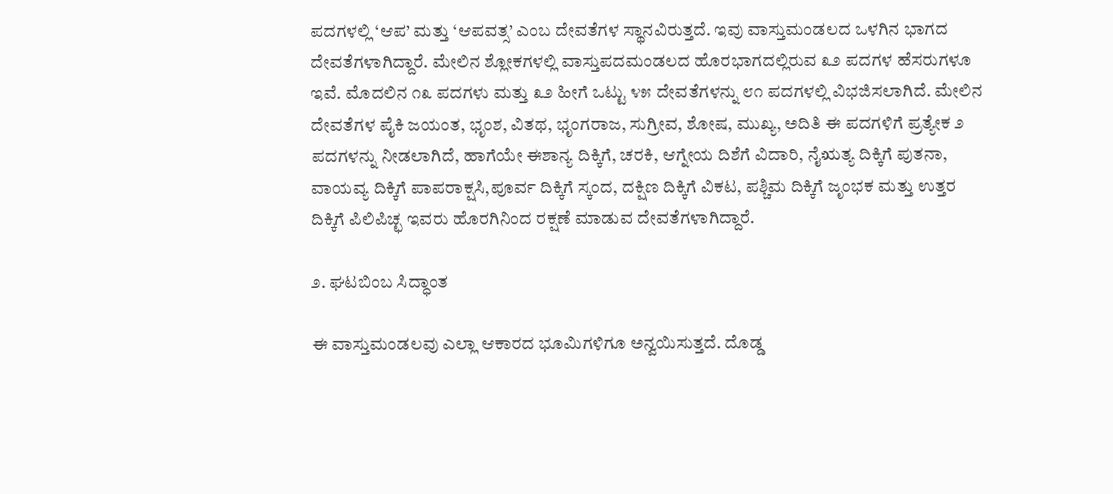ಪದಗಳಲ್ಲಿ ‘ಆಪ’ ಮತ್ತು ‘ಆಪವತ್ಸ’ ಎಂಬ ದೇವತೆಗಳ ಸ್ಥಾನವಿರುತ್ತದೆ. ಇವು ವಾಸ್ತುಮಂಡಲದ ಒಳಗಿನ ಭಾಗದ ದೇವತೆಗಳಾಗಿದ್ದಾರೆ. ಮೇಲಿನ ಶ್ಲೋಕಗಳಲ್ಲಿ ವಾಸ್ತುಪದಮಂಡಲದ ಹೊರಭಾಗದಲ್ಲಿರುವ ೩೨ ಪದಗಳ ಹೆಸರುಗಳೂ ಇವೆ. ಮೊದಲಿನ ೧೩ ಪದಗಳು ಮತ್ತು ೩೨ ಹೀಗೆ ಒಟ್ಟು ೪೫ ದೇವತೆಗಳನ್ನು ೮೧ ಪದಗಳಲ್ಲಿ ವಿಭಜಿಸಲಾಗಿದೆ. ಮೇಲಿನ ದೇವತೆಗಳ ಪೈಕಿ ಜಯಂತ, ಭೃಂಶ, ವಿತಥ, ಭೃಂಗರಾಜ, ಸುಗ್ರೀವ, ಶೋಷ, ಮುಖ್ಯ, ಅದಿತಿ ಈ ಪದಗಳಿಗೆ ಪ್ರತ್ಯೇಕ ೨ ಪದಗಳನ್ನು ನೀಡಲಾಗಿದೆ, ಹಾಗೆಯೇ ಈಶಾನ್ಯ ದಿಕ್ಕಿಗೆ, ಚರಕಿ, ಆಗ್ನೇಯ ದಿಶೆಗೆ ವಿದಾರಿ, ನೈಋತ್ಯ ದಿಕ್ಕಿಗೆ ಪುತನಾ, ವಾಯವ್ಯ ದಿಕ್ಕಿಗೆ ಪಾಪರಾಕ್ಷಸಿ,ಪೂರ್ವ ದಿಕ್ಕಿಗೆ ಸ್ಕಂದ, ದಕ್ಷಿಣ ದಿಕ್ಕಿಗೆ ವಿಕಟ, ಪಶ್ಚಿಮ ದಿಕ್ಕಿಗೆ ಜೃಂಭಕ ಮತ್ತು ಉತ್ತರ ದಿಕ್ಕಿಗೆ ಪಿಲಿಪಿಚ್ಛ ಇವರು ಹೊರಗಿನಿಂದ ರಕ್ಷಣೆ ಮಾಡುವ ದೇವತೆಗಳಾಗಿದ್ದಾರೆ.

೨. ಘಟಬಿಂಬ ಸಿದ್ಧಾಂತ

ಈ ವಾಸ್ತುಮಂಡಲವು ಎಲ್ಲಾ ಆಕಾರದ ಭೂಮಿಗಳಿಗೂ ಅನ್ವಯಿಸುತ್ತದೆ. ದೊಡ್ಡ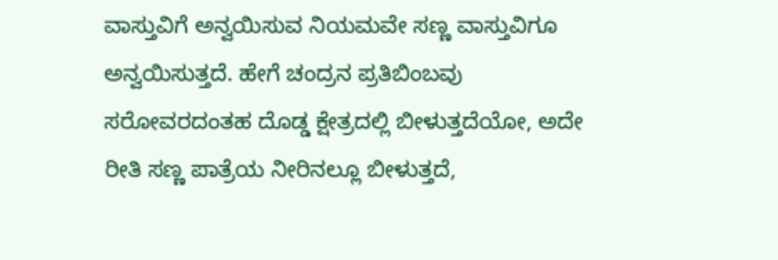ವಾಸ್ತುವಿಗೆ ಅನ್ವಯಿಸುವ ನಿಯಮವೇ ಸಣ್ಣ ವಾಸ್ತುವಿಗೂ ಅನ್ವಯಿಸುತ್ತದೆ. ಹೇಗೆ ಚಂದ್ರನ ಪ್ರತಿಬಿಂಬವು ಸರೋವರದಂತಹ ದೊಡ್ಡ ಕ್ಷೇತ್ರದಲ್ಲಿ ಬೀಳುತ್ತದೆಯೋ, ಅದೇ ರೀತಿ ಸಣ್ಣ ಪಾತ್ರೆಯ ನೀರಿನಲ್ಲೂ ಬೀಳುತ್ತದೆ,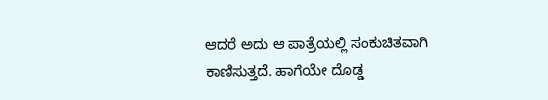ಆದರೆ ಅದು ಆ ಪಾತ್ರೆಯಲ್ಲಿ ಸಂಕುಚಿತವಾಗಿ ಕಾಣಿಸುತ್ತದೆ. ಹಾಗೆಯೇ ದೊಡ್ಡ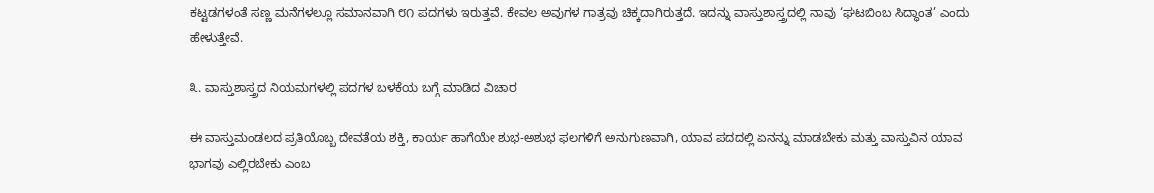ಕಟ್ಟಡಗಳಂತೆ ಸಣ್ಣ ಮನೆಗಳಲ್ಲೂ ಸಮಾನವಾಗಿ ೮೧ ಪದಗಳು ಇರುತ್ತವೆ. ಕೇವಲ ಅವುಗಳ ಗಾತ್ರವು ಚಿಕ್ಕದಾಗಿರುತ್ತದೆ. ಇದನ್ನು ವಾಸ್ತುಶಾಸ್ತ್ರದಲ್ಲಿ ನಾವು ‘ಘಟಬಿಂಬ ಸಿದ್ಧಾಂತ’ ಎಂದು ಹೇಳುತ್ತೇವೆ.

೩. ವಾಸ್ತುಶಾಸ್ತ್ರದ ನಿಯಮಗಳಲ್ಲಿ ಪದಗಳ ಬಳಕೆಯ ಬಗ್ಗೆ ಮಾಡಿದ ವಿಚಾರ

ಈ ವಾಸ್ತುಮಂಡಲದ ಪ್ರತಿಯೊಬ್ಬ ದೇವತೆಯ ಶಕ್ತಿ, ಕಾರ್ಯ ಹಾಗೆಯೇ ಶುಭ-ಅಶುಭ ಫಲಗಳಿಗೆ ಅನುಗುಣವಾಗಿ, ಯಾವ ಪದದಲ್ಲಿ ಏನನ್ನು ಮಾಡಬೇಕು ಮತ್ತು ವಾಸ್ತುವಿನ ಯಾವ ಭಾಗವು ಎಲ್ಲಿರಬೇಕು ಎಂಬ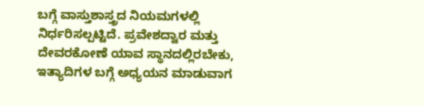ಬಗ್ಗೆ ವಾಸ್ತುಶಾಸ್ತ್ರದ ನಿಯಮಗಳಲ್ಲಿ ನಿರ್ಧರಿಸಲ್ಪಟ್ಟಿದೆ. ಪ್ರವೇಶದ್ವಾರ ಮತ್ತು ದೇವರಕೋಣೆ ಯಾವ ಸ್ಥಾನದಲ್ಲಿರಬೇಕು, ಇತ್ಯಾದಿಗಳ ಬಗ್ಗೆ ಅಧ್ಯಯನ ಮಾಡುವಾಗ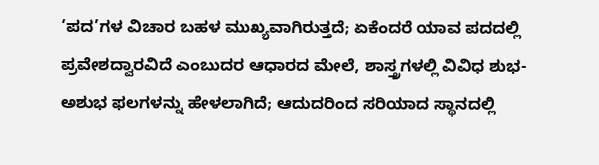‘ಪದ’ಗಳ ವಿಚಾರ ಬಹಳ ಮುಖ್ಯವಾಗಿರುತ್ತದೆ; ಏಕೆಂದರೆ ಯಾವ ಪದದಲ್ಲಿ ಪ್ರವೇಶದ್ವಾರವಿದೆ ಎಂಬುದರ ಆಧಾರದ ಮೇಲೆ, ಶಾಸ್ತ್ರಗಳಲ್ಲಿ ವಿವಿಧ ಶುಭ-ಅಶುಭ ಫಲಗಳನ್ನು ಹೇಳಲಾಗಿದೆ; ಆದುದರಿಂದ ಸರಿಯಾದ ಸ್ಥಾನದಲ್ಲಿ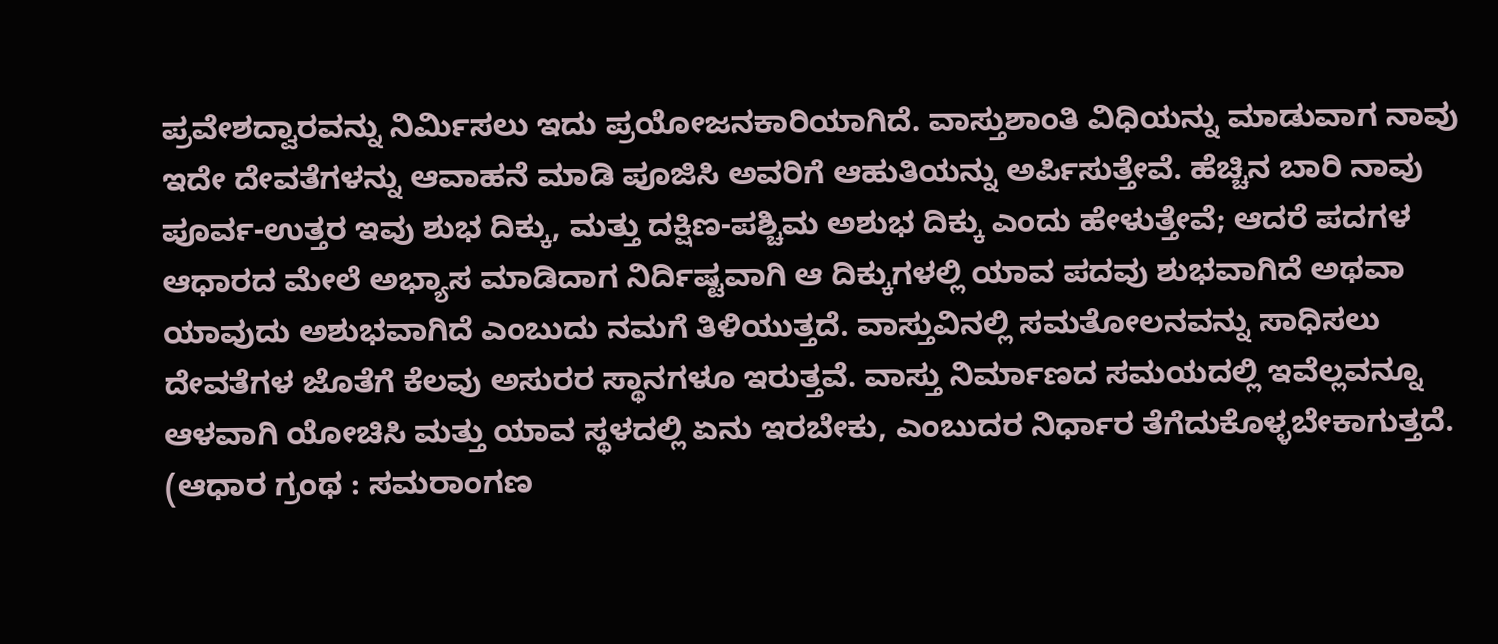ಪ್ರವೇಶದ್ವಾರವನ್ನು ನಿರ್ಮಿಸಲು ಇದು ಪ್ರಯೋಜನಕಾರಿಯಾಗಿದೆ. ವಾಸ್ತುಶಾಂತಿ ವಿಧಿಯನ್ನು ಮಾಡುವಾಗ ನಾವು ಇದೇ ದೇವತೆಗಳನ್ನು ಆವಾಹನೆ ಮಾಡಿ ಪೂಜಿಸಿ ಅವರಿಗೆ ಆಹುತಿಯನ್ನು ಅರ್ಪಿಸುತ್ತೇವೆ. ಹೆಚ್ಚಿನ ಬಾರಿ ನಾವು ಪೂರ್ವ-ಉತ್ತರ ಇವು ಶುಭ ದಿಕ್ಕು, ಮತ್ತು ದಕ್ಷಿಣ-ಪಶ್ಚಿಮ ಅಶುಭ ದಿಕ್ಕು ಎಂದು ಹೇಳುತ್ತೇವೆ; ಆದರೆ ಪದಗಳ ಆಧಾರದ ಮೇಲೆ ಅಭ್ಯಾಸ ಮಾಡಿದಾಗ ನಿರ್ದಿಷ್ಟವಾಗಿ ಆ ದಿಕ್ಕುಗಳಲ್ಲಿ ಯಾವ ಪದವು ಶುಭವಾಗಿದೆ ಅಥವಾ ಯಾವುದು ಅಶುಭವಾಗಿದೆ ಎಂಬುದು ನಮಗೆ ತಿಳಿಯುತ್ತದೆ. ವಾಸ್ತುವಿನಲ್ಲಿ ಸಮತೋಲನವನ್ನು ಸಾಧಿಸಲು ದೇವತೆಗಳ ಜೊತೆಗೆ ಕೆಲವು ಅಸುರರ ಸ್ಥಾನಗಳೂ ಇರುತ್ತವೆ. ವಾಸ್ತು ನಿರ್ಮಾಣದ ಸಮಯದಲ್ಲಿ ಇವೆಲ್ಲವನ್ನೂ ಆಳವಾಗಿ ಯೋಚಿಸಿ ಮತ್ತು ಯಾವ ಸ್ಥಳದಲ್ಲಿ ಏನು ಇರಬೇಕು, ಎಂಬುದರ ನಿರ್ಧಾರ ತೆಗೆದುಕೊಳ್ಳಬೇಕಾಗುತ್ತದೆ.
(ಆಧಾರ ಗ್ರಂಥ : ಸಮರಾಂಗಣ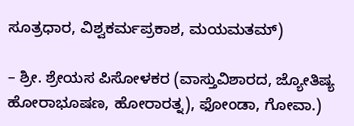ಸೂತ್ರಧಾರ, ವಿಶ್ವಕರ್ಮಪ್ರಕಾಶ, ಮಯಮತಮ್)

– ಶ್ರೀ. ಶ್ರೇಯಸ ಪಿಸೋಳಕರ (ವಾಸ್ತುವಿಶಾರದ, ಜ್ಯೋತಿಷ್ಯ ಹೋರಾಭೂಷಣ, ಹೋರಾರತ್ನ), ಫೋಂಡಾ, ಗೋವಾ.)